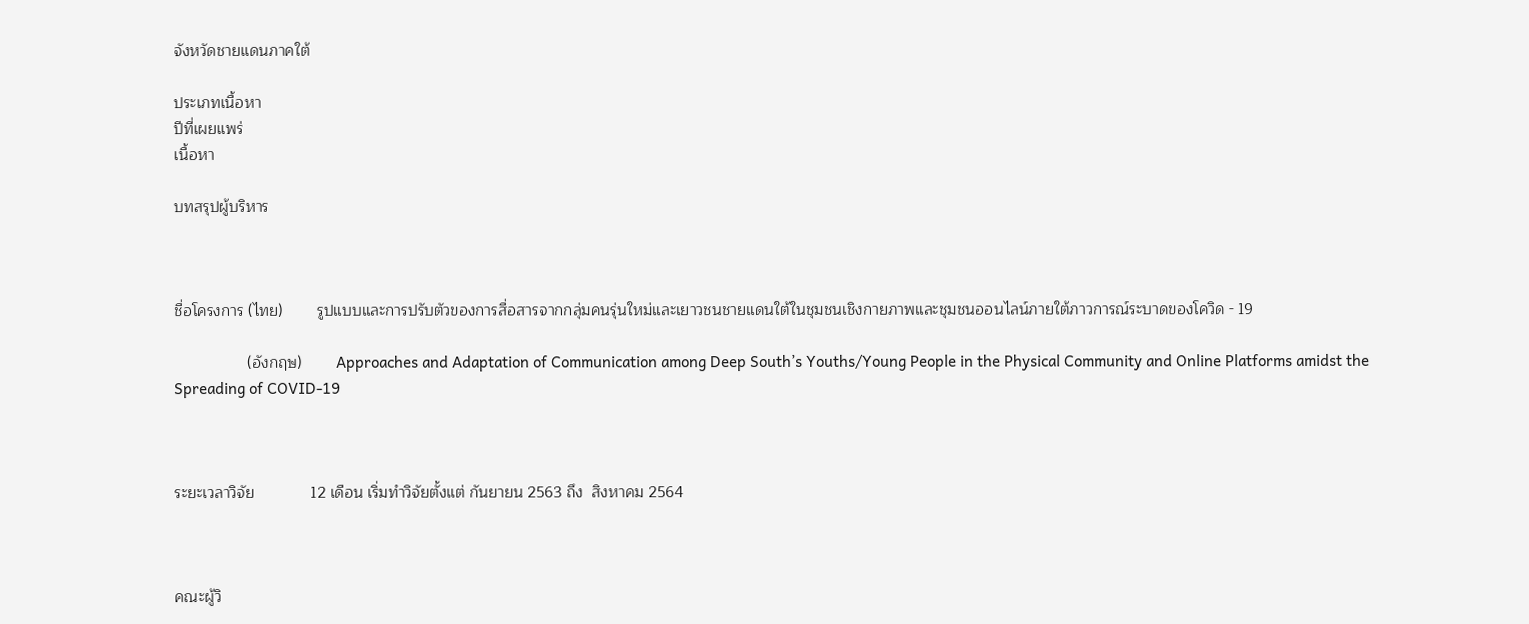จังหวัดชายแดนภาคใต้

ประเภทเนื้อหา
ปีที่เผยแพร่
เนื้อหา

บทสรุปผู้บริหาร



ชื่อโครงการ (ไทย)        รูปแบบและการปรับตัวของการสื่อสารจากกลุ่มคนรุ่นใหม่และเยาวชนชายแดนใต้ในชุมชนเชิงกายภาพและชุมชนออนไลน์ภายใต้ภาวการณ์ระบาดของโควิด - 19

                 (อังกฤษ)        Approaches and Adaptation of Communication among Deep South’s Youths/Young People in the Physical Community and Online Platforms amidst the Spreading of COVID-19



ระยะเวลาวิจัย             12 เดือน เริ่มทำวิจัยตั้งแต่ กันยายน 2563 ถึง  สิงหาคม 2564



คณะผู้วิ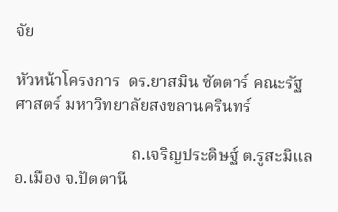จัย

หัวหน้าโครงการ  ดร.ยาสมิน ซัตตาร์ คณะรัฐศาสตร์ มหาวิทยาลัยสงขลานครินทร์

                            ถ.เจริญประดิษฐ์ ต.รูสะมิแล อ.เมือง จ.ปัตตานี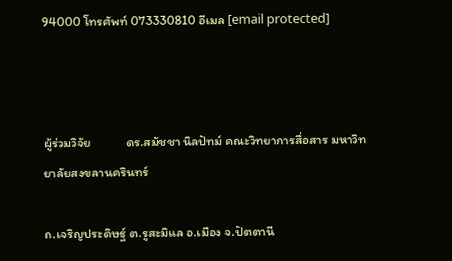94000 โทรศัพท์ 073330810 อีเมล [email protected]



ผู้ร่วมวิจัย            ดร.สมัชชา นิลปัทม์ คณะวิทยาการสื่อสาร มหาวิทยาลัยสงขลานครินทร์

ถ.เจริญประดิษฐ์ ต.รูสะมิแล อ.เมือง จ.ปัตตานี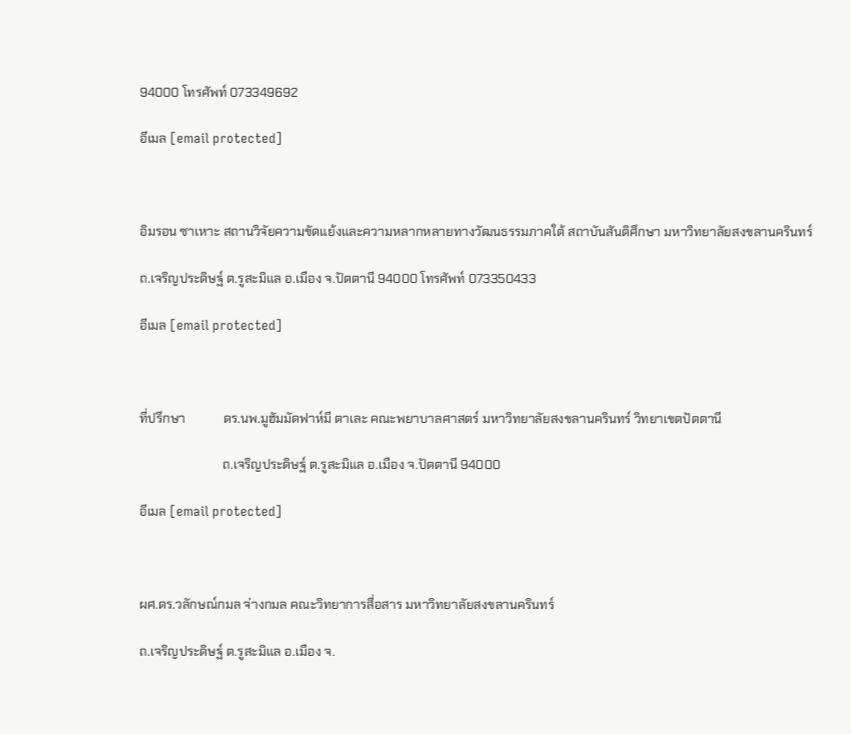94000 โทรศัพท์ 073349692

อีเมล [email protected]



อิมรอน ซาเหาะ สถานวิจัยความขัดแย้งและความหลากหลายทางวัฒนธรรมภาคใต้ สถาบันสันติศึกษา มหาวิทยาลัยสงขลานครินทร์

ถ.เจริญประดิษฐ์ ต.รูสะมิแล อ.เมือง จ.ปัตตานี 94000 โทรศัพท์ 073350433

อีเมล [email protected]



ที่ปรึกษา            ดร.นพ.มูฮัมมัดฟาห์มี ตาเละ คณะพยาบาลศาสตร์ มหาวิทยาลัยสงขลานครินทร์ วิทยาเขตปัตตานี

                          ถ.เจริญประดิษฐ์ ต.รูสะมิแล อ.เมือง จ.ปัตตานี 94000

อีเมล [email protected]



ผศ.ดร.วลักษณ์กมล จ่างกมล คณะวิทยาการสื่อสาร มหาวิทยาลัยสงขลานครินทร์

ถ.เจริญประดิษฐ์ ต.รูสะมิแล อ.เมือง จ.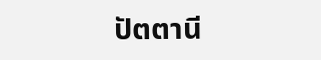ปัตตานี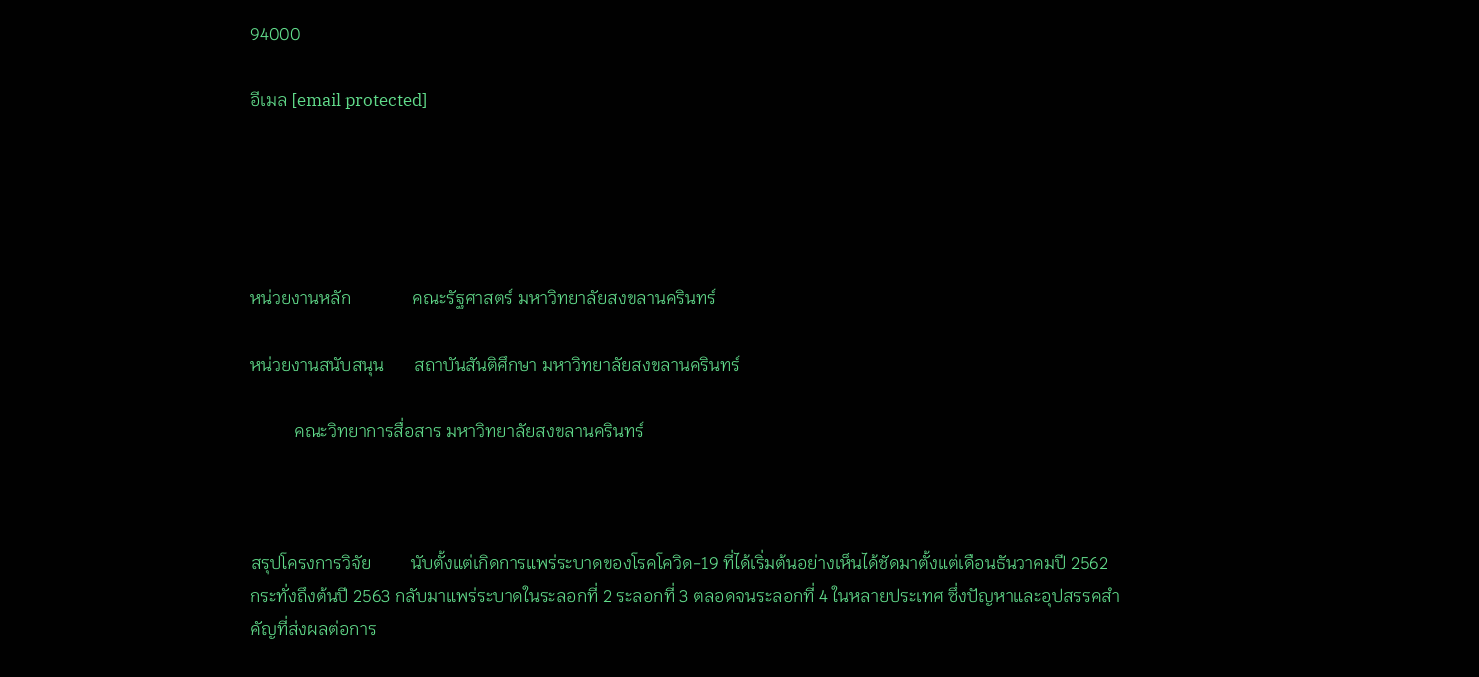94000

อีเมล [email protected]





หน่วยงานหลัก              คณะรัฐศาสตร์ มหาวิทยาลัยสงขลานครินทร์

หน่วยงานสนับสนุน       สถาบันสันติศึกษา มหาวิทยาลัยสงขลานครินทร์

          คณะวิทยาการสื่อสาร มหาวิทยาลัยสงขลานครินทร์



สรุปโครงการวิจัย         นับตั้งแต่เกิดการแพร่ระบาดของโรคโควิด-19 ที่ได้เริ่มต้นอย่างเห็นได้ชัดมาตั้งแต่เดือนธันวาคมปี 2562 กระทั่งถึงต้นปี 2563 กลับมาแพร่ระบาดในระลอกที่ 2 ระลอกที่ 3 ตลอดจนระลอกที่ 4 ในหลายประเทศ ซึ่งปัญหาและอุปสรรคสำคัญที่ส่งผลต่อการ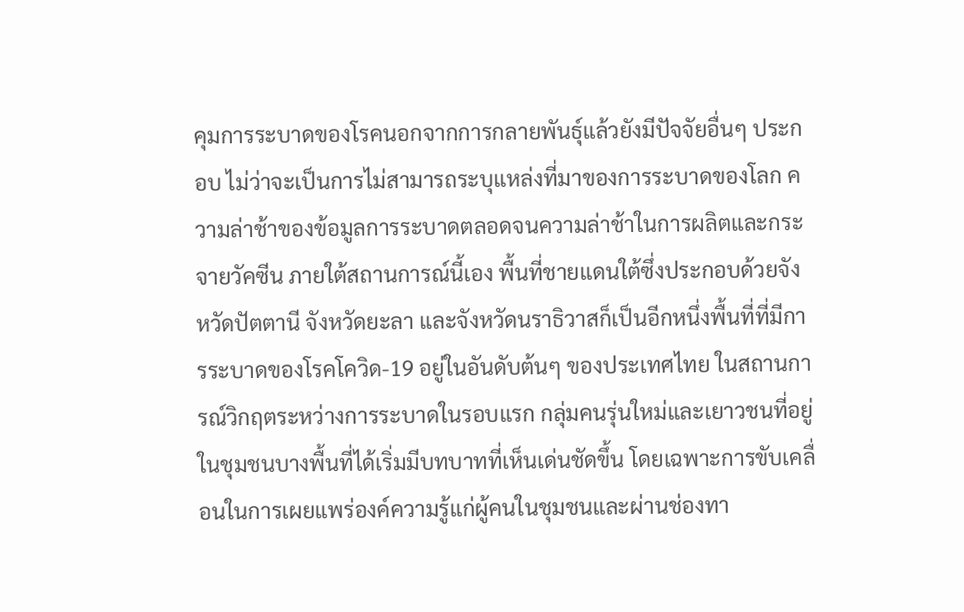คุมการระบาดของโรคนอกจากการกลายพันธุ์แล้วยังมีปัจจัยอื่นๆ ประกอบ ไม่ว่าจะเป็นการไม่สามารถระบุแหล่งที่มาของการระบาดของโลก ความล่าช้าของข้อมูลการระบาดตลอดจนความล่าช้าในการผลิตและกระจายวัคซีน ภายใต้สถานการณ์นี้เอง พื้นที่ชายแดนใต้ซึ่งประกอบด้วยจังหวัดปัตตานี จังหวัดยะลา และจังหวัดนราธิวาสก็เป็นอีกหนึ่งพื้นที่ที่มีการระบาดของโรคโควิด-19 อยู่ในอันดับต้นๆ ของประเทศไทย ในสถานการณ์วิกฤตระหว่างการระบาดในรอบแรก กลุ่มคนรุ่นใหม่และเยาวชนที่อยู่ในชุมชนบางพื้นที่ได้เริ่มมีบทบาทที่เห็นเด่นชัดขึ้น โดยเฉพาะการขับเคลื่อนในการเผยแพร่องค์ความรู้แก่ผู้คนในชุมชนและผ่านช่องทา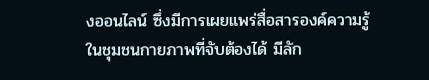งออนไลน์ ซึ่งมีการเผยแพร่สื่อสารองค์ความรู้ในชุมชนกายภาพที่จับต้องได้ มีลัก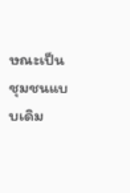ษณะเป็นชุมชนแบบเดิม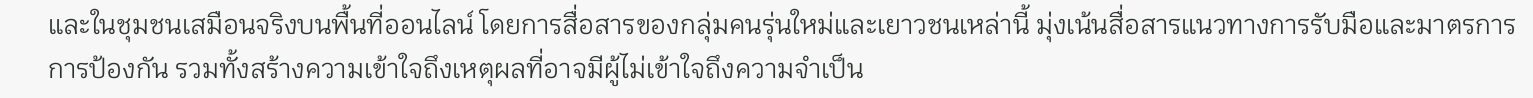และในชุมชนเสมือนจริงบนพื้นที่ออนไลน์ โดยการสื่อสารของกลุ่มคนรุ่นใหม่และเยาวชนเหล่านี้ มุ่งเน้นสื่อสารแนวทางการรับมือและมาตรการการป้องกัน รวมทั้งสร้างความเข้าใจถึงเหตุผลที่อาจมีผู้ไม่เข้าใจถึงความจำเป็น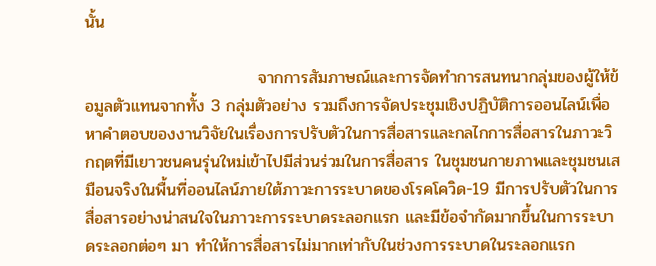นั้น

                             จากการสัมภาษณ์และการจัดทำการสนทนากลุ่มของผู้ให้ข้อมูลตัวแทนจากทั้ง 3 กลุ่มตัวอย่าง รวมถึงการจัดประชุมเชิงปฏิบัติการออนไลน์เพื่อหาคำตอบของงานวิจัยในเรื่องการปรับตัวในการสื่อสารและกลไกการสื่อสารในภาวะวิกฤตที่มีเยาวชนคนรุ่นใหม่เข้าไปมีส่วนร่วมในการสื่อสาร ในชุมชนกายภาพและชุมชนเสมือนจริงในพื้นที่ออนไลน์ภายใต้ภาวะการระบาดของโรคโควิด-19 มีการปรับตัวในการสื่อสารอย่างน่าสนใจในภาวะการระบาดระลอกแรก และมีข้อจำกัดมากขึ้นในการระบาดระลอกต่อๆ มา ทำให้การสื่อสารไม่มากเท่ากับในช่วงการระบาดในระลอกแรก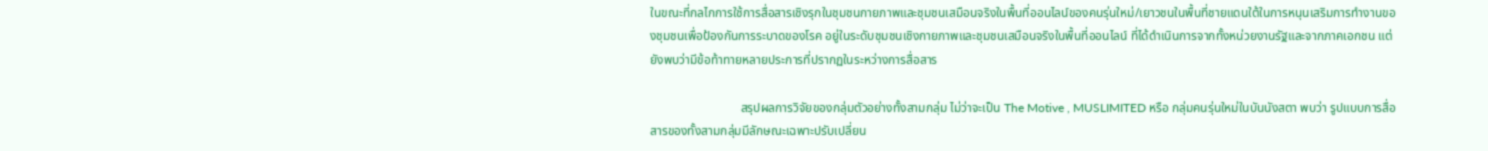ในขณะที่กลไกการใช้การสื่อสารเชิงรุกในชุมชนกายภาพและชุมชนเสมือนจริงในพื้นที่ออนไลน์ของคนรุ่นใหม่/เยาวชนในพื้นที่ชายแดนใต้ในการหนุนเสริมการทำงานของชุมชนเพื่อป้องกันการระบาดของโรค อยู่ในระดับชุมชนเชิงกายภาพและชุมชนเสมือนจริงในพื้นที่ออนไลน์ ที่ได้ดำเนินการจากทั้งหน่วยงานรัฐและจากภาคเอกชน แต่ยังพบว่ามีข้อท้าทายหลายประการที่ปรากฏในระหว่างการสื่อสาร

                             สรุปผลการวิจัยของกลุ่มตัวอย่างทั้งสามกลุ่ม ไม่ว่าจะเป็น The Motive , MUSLIMITED หรือ กลุ่มคนรุ่นใหม่ในบันนังสตา พบว่า รูปแบบการสื่อสารของทั้งสามกลุ่มมีลักษณะเฉพาะปรับเปลี่ยน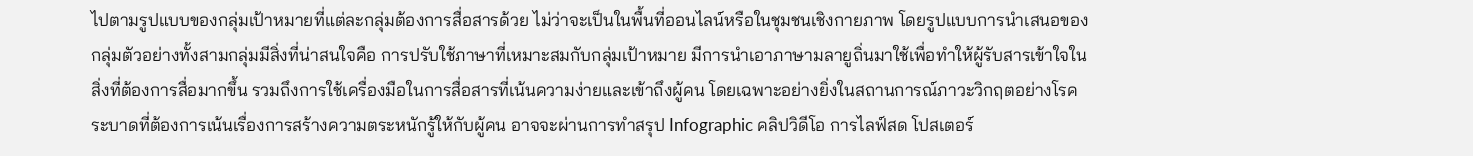ไปตามรูปแบบของกลุ่มเป้าหมายที่แต่ละกลุ่มต้องการสื่อสารด้วย ไม่ว่าจะเป็นในพื้นที่ออนไลน์หรือในชุมชนเชิงกายภาพ โดยรูปแบบการนำเสนอของกลุ่มตัวอย่างทั้งสามกลุ่มมีสิ่งที่น่าสนใจคือ การปรับใช้ภาษาที่เหมาะสมกับกลุ่มเป้าหมาย มีการนำเอาภาษามลายูถิ่นมาใช้เพื่อทำให้ผู้รับสารเข้าใจในสิ่งที่ต้องการสื่อมากขึ้น รวมถึงการใช้เครื่องมือในการสื่อสารที่เน้นความง่ายและเข้าถึงผู้คน โดยเฉพาะอย่างยิ่งในสถานการณ์ภาวะวิกฤตอย่างโรคระบาดที่ต้องการเน้นเรื่องการสร้างความตระหนักรู้ให้กับผู้คน อาจจะผ่านการทำสรุป Infographic คลิปวิดีโอ การไลฟ์สด โปสเตอร์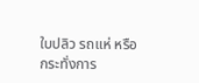ใบปลิว รถแห่ หรือกระทั่งการ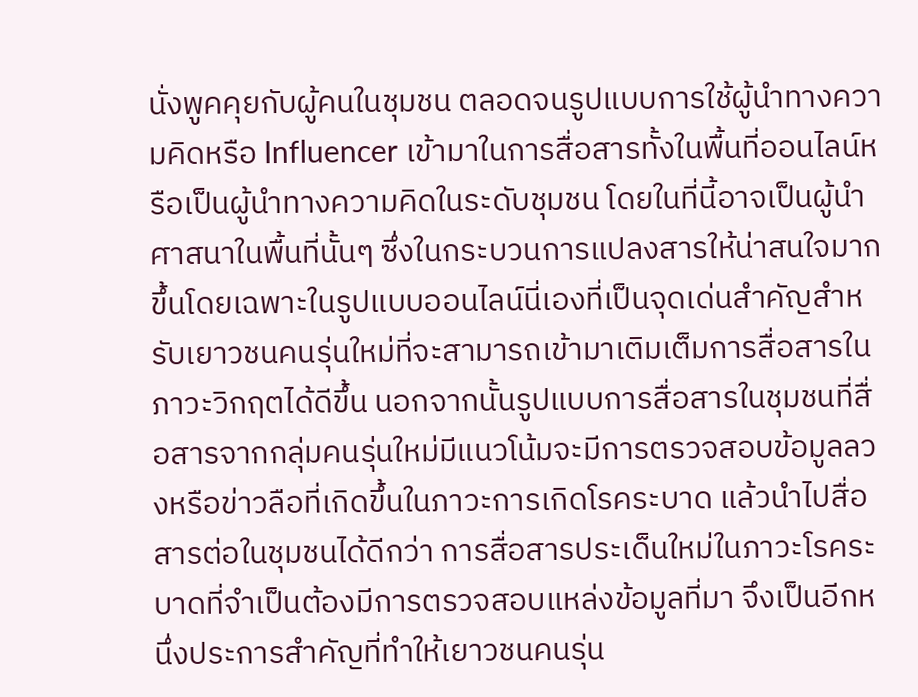นั่งพูคคุยกับผู้คนในชุมชน ตลอดจนรูปแบบการใช้ผู้นำทางความคิดหรือ Influencer เข้ามาในการสื่อสารทั้งในพื้นที่ออนไลน์หรือเป็นผู้นำทางความคิดในระดับชุมชน โดยในที่นี้อาจเป็นผู้นำศาสนาในพื้นที่นั้นๆ ซึ่งในกระบวนการแปลงสารให้น่าสนใจมากขึ้นโดยเฉพาะในรูปแบบออนไลน์นี่เองที่เป็นจุดเด่นสำคัญสำหรับเยาวชนคนรุ่นใหม่ที่จะสามารถเข้ามาเติมเต็มการสื่อสารในภาวะวิกฤตได้ดีขึ้น นอกจากนั้นรูปแบบการสื่อสารในชุมชนที่สื่อสารจากกลุ่มคนรุ่นใหม่มีแนวโน้มจะมีการตรวจสอบข้อมูลลวงหรือข่าวลือที่เกิดขึ้นในภาวะการเกิดโรคระบาด แล้วนำไปสื่อสารต่อในชุมชนได้ดีกว่า การสื่อสารประเด็นใหม่ในภาวะโรคระบาดที่จำเป็นต้องมีการตรวจสอบแหล่งข้อมูลที่มา จึงเป็นอีกหนึ่งประการสำคัญที่ทำให้เยาวชนคนรุ่น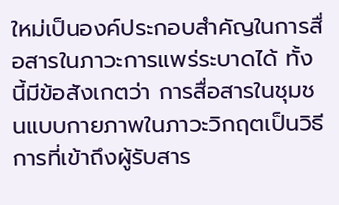ใหม่เป็นองค์ประกอบสำคัญในการสื่อสารในภาวะการแพร่ระบาดได้ ทั้งนี้มีข้อสังเกตว่า การสื่อสารในชุมชนแบบกายภาพในภาวะวิกฤตเป็นวิธีการที่เข้าถึงผู้รับสาร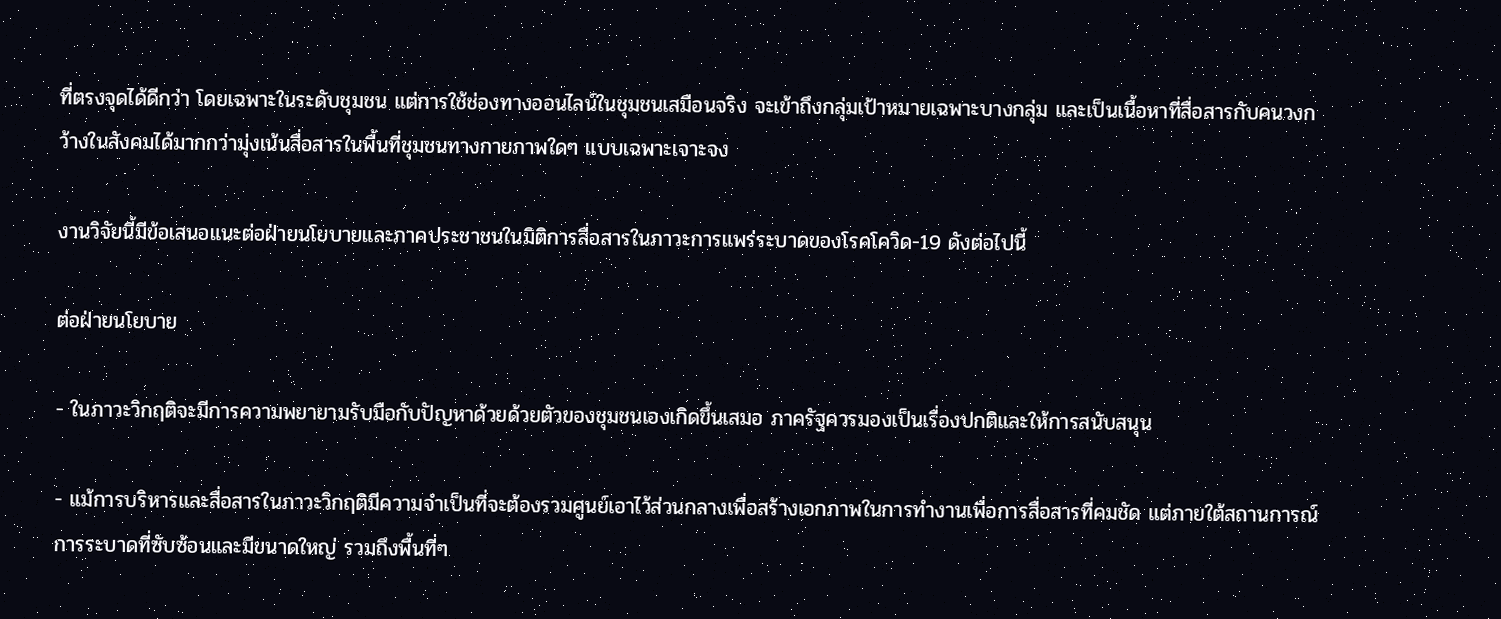ที่ตรงจุดได้ดีกว่า โดยเฉพาะในระดับชุมชน แต่การใช้ช่องทางออนไลน์ในชุมชนเสมือนจริง จะเข้าถึงกลุ่มเป้าหมายเฉพาะบางกลุ่ม และเป็นเนื้อหาที่สื่อสารกับคนวงกว้างในสังคมได้มากกว่ามุ่งเน้นสื่อสารในพื้นที่ชุมชนทางกายภาพใดๆ แบบเฉพาะเจาะจง

งานวิจัยนี้มีข้อเสนอแนะต่อฝ่ายนโยบายและภาคประชาชนในมิติการสื่อสารในภาวะการแพร่ระบาดของโรคโควิด-19 ดังต่อไปนี้

ต่อฝ่ายนโยบาย

- ในภาวะวิกฤติจะมีการความพยายามรับมือกับปัญหาด้วยด้วยตัวของชุมชนเองเกิดขึ้นเสมอ ภาครัฐควรมองเป็นเรื่องปกติและให้การสนับสนุน

- แม้การบริหารและสื่อสารในภาวะวิกฤติมีความจำเป็นที่จะต้องรวมศูนย์เอาไว้ส่วนกลางเพื่อสร้างเอกภาพในการทำงานเพื่อการสื่อสารที่คมชัด แต่ภายใต้สถานการณ์การระบาดที่ซับซ้อนและมีขนาดใหญ่ รวมถึงพื้นที่ๆ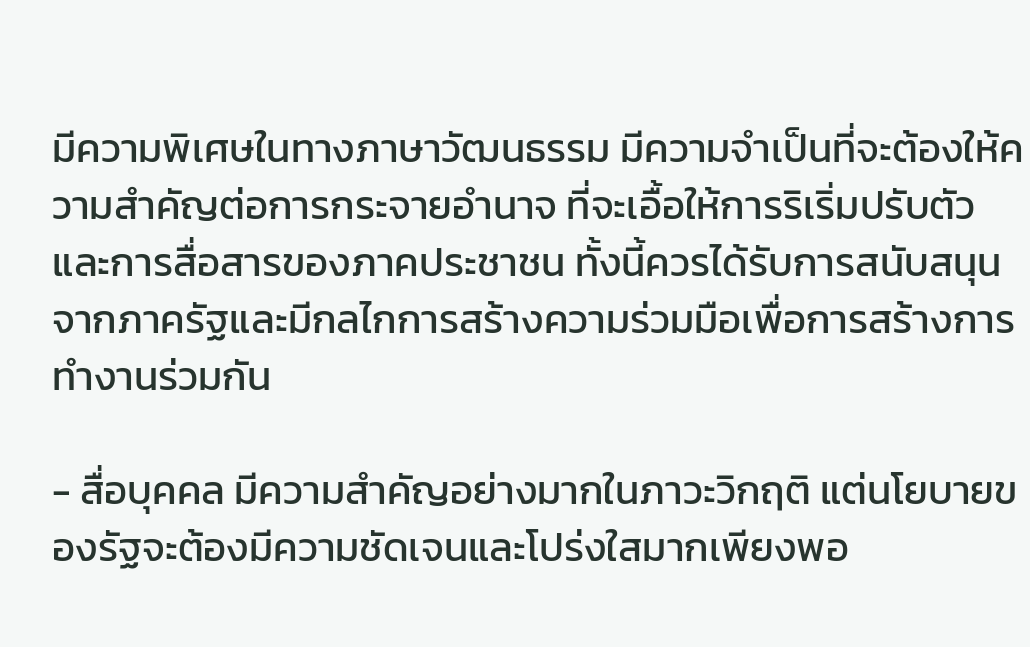มีความพิเศษในทางภาษาวัฒนธรรม มีความจำเป็นที่จะต้องให้ความสำคัญต่อการกระจายอำนาจ ที่จะเอื้อให้การริเริ่มปรับตัวและการสื่อสารของภาคประชาชน ทั้งนี้ควรได้รับการสนับสนุนจากภาครัฐและมีกลไกการสร้างความร่วมมือเพื่อการสร้างการทำงานร่วมกัน

- สื่อบุคคล มีความสำคัญอย่างมากในภาวะวิกฤติ แต่นโยบายของรัฐจะต้องมีความชัดเจนและโปร่งใสมากเพียงพอ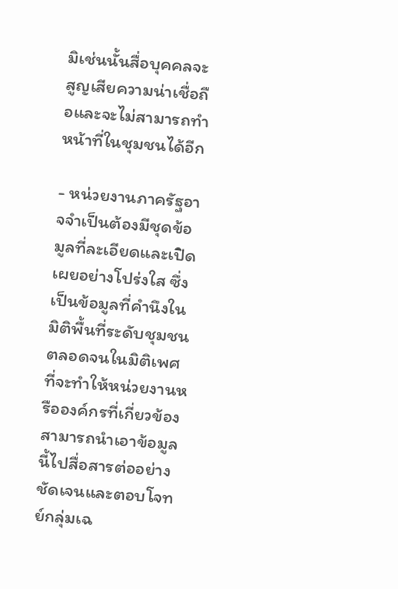มิเช่นนั้นสื่อบุคคลจะสูญเสียความน่าเชื่อถือและจะไม่สามารถทำหน้าที่ในชุมชนได้อีก

- หน่วยงานภาครัฐอาจจำเป็นต้องมีชุดข้อมูลที่ละเอียดและเปิดเผยอย่างโปร่งใส ซึ่งเป็นข้อมูลที่คำนึงในมิติพื้นที่ระดับชุมชน ตลอดจนในมิติเพศ ที่จะทำให้หน่วยงานหรือองค์กรที่เกี่ยวข้องสามารถนำเอาข้อมูลนี้ไปสื่อสารต่ออย่างชัดเจนและตอบโจทย์กลุ่มเฉ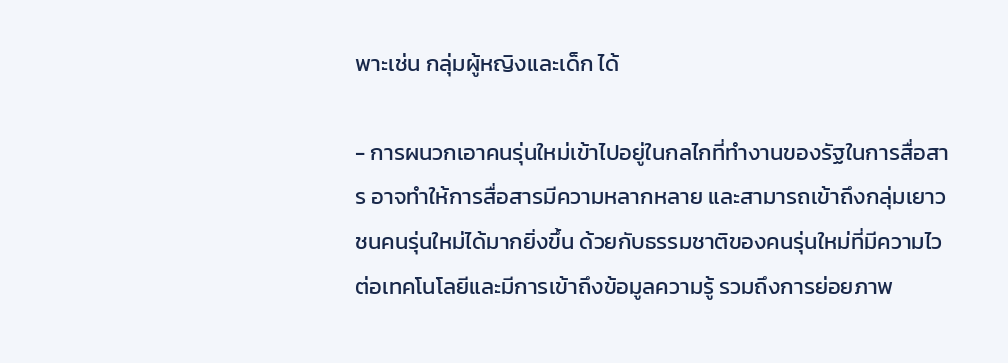พาะเช่น กลุ่มผู้หญิงและเด็ก ได้

- การผนวกเอาคนรุ่นใหม่เข้าไปอยู่ในกลไกที่ทำงานของรัฐในการสื่อสาร อาจทำให้การสื่อสารมีความหลากหลาย และสามารถเข้าถึงกลุ่มเยาวชนคนรุ่นใหม่ได้มากยิ่งขึ้น ด้วยกับธรรมชาติของคนรุ่นใหม่ที่มีความไวต่อเทคโนโลยีและมีการเข้าถึงข้อมูลความรู้ รวมถึงการย่อยภาพ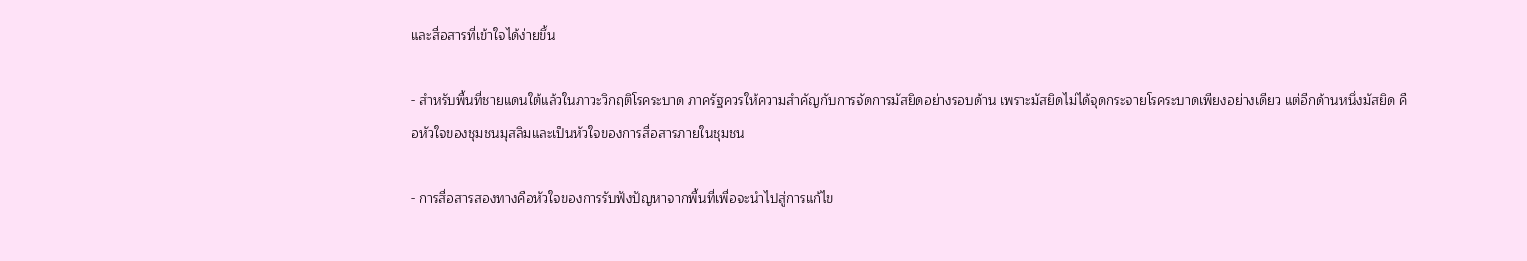และสื่อสารที่เข้าใจได้ง่ายขึ้น

- สำหรับพื้นที่ชายแดนใต้แล้วในภาวะวิกฤติโรคระบาด ภาครัฐควรให้ความสำคัญกับการจัดการมัสยิดอย่างรอบด้าน เพราะมัสยิดไม่ได้จุดกระจายโรคระบาดเพียงอย่างเดียว แต่อีกด้านหนึ่งมัสยิด คือหัวใจของชุมชนมุสลิมและเป็นหัวใจของการสื่อสารภายในชุมชน

- การสื่อสารสองทางคือหัวใจของการรับฟังปัญหาจากพื้นที่เพื่อจะนำไปสู่การแก้ไข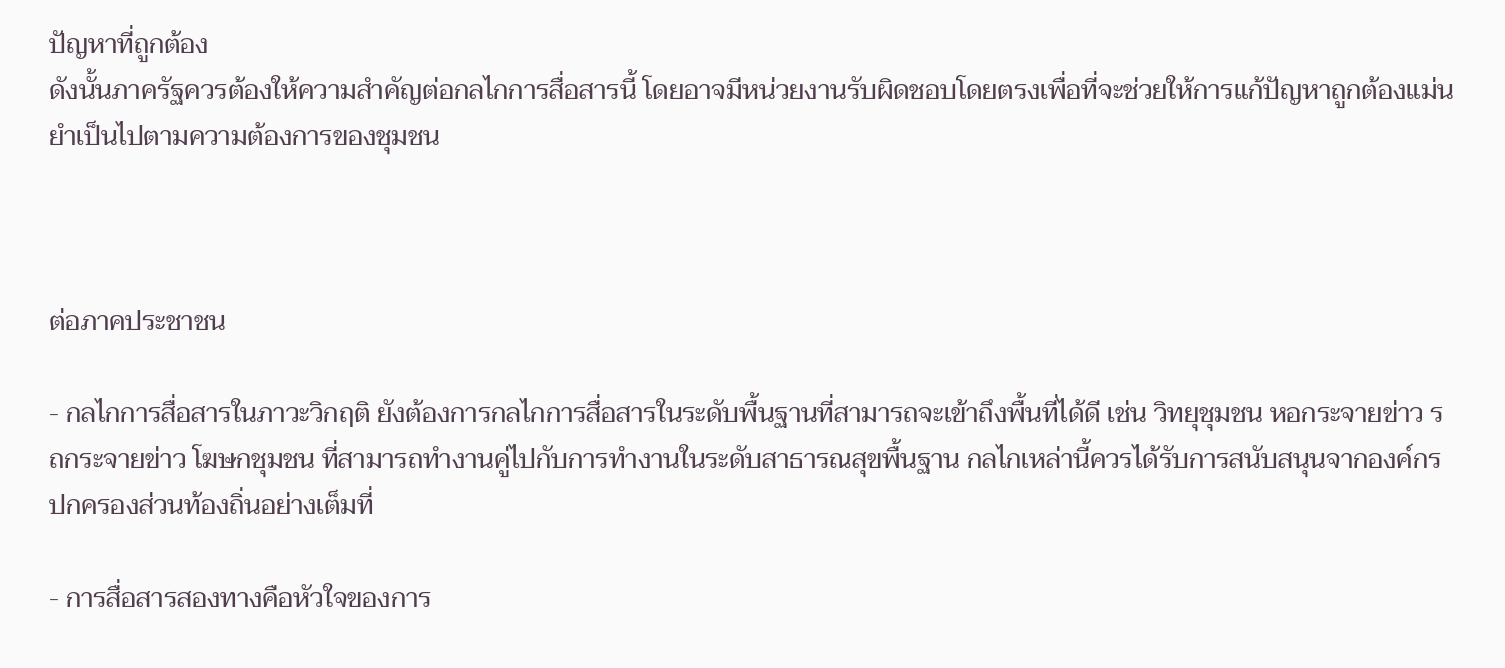ปัญหาที่ถูกต้อง
ดังนั้นภาครัฐควรต้องให้ความสำคัญต่อกลไกการสื่อสารนี้ โดยอาจมีหน่วยงานรับผิดชอบโดยตรงเพื่อที่จะช่วยให้การแก้ปัญหาถูกต้องแม่นยำเป็นไปตามความต้องการของชุมชน



ต่อภาคประชาชน

- กลไกการสื่อสารในภาวะวิกฤติ ยังต้องการกลไกการสื่อสารในระดับพื้นฐานที่สามารถจะเข้าถึงพื้นที่ได้ดี เช่น วิทยุชุมชน หอกระจายข่าว รถกระจายข่าว โฆษกชุมชน ที่สามารถทำงานคู่ไปกับการทำงานในระดับสาธารณสุขพื้นฐาน กลไกเหล่านี้ควรได้รับการสนับสนุนจากองค์กรปกครองส่วนท้องถิ่นอย่างเต็มที่

- การสื่อสารสองทางคือหัวใจของการ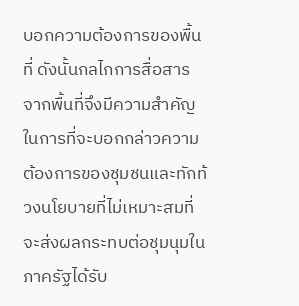บอกความต้องการของพื้นที่ ดังนั้นกลไกการสื่อสารจากพื้นที่จึงมีความสำคัญในการที่จะบอกกล่าวความต้องการของชุมชนและทักท้วงนโยบายที่ไม่เหมาะสมที่จะส่งผลกระทบต่อชุมนุมในภาครัฐได้รับ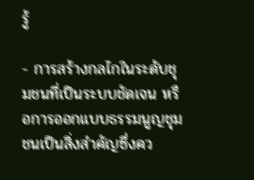รู้

- การสร้างกลไกในระดับชุมชนที่เป็นระบบชัดเจน หรือการออกแบบธรรมนูญชุมชนเป็นสิ่งสำคัญซึ่งคว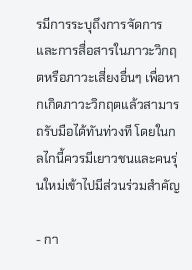รมีการระบุถึงการจัดการและการสื่อสารในภาวะวิกฤตหรือภาวะเสี่ยงอื่นๆ เพื่อหากเกิดภาวะวิกฤตแล้วสามารถรับมือได้ทันท่วงที โดยในกลไกนี้ควรมีเยาวชนและคนรุ่นใหม่เข้าไปมีส่วนร่วมสำคัญ

- กา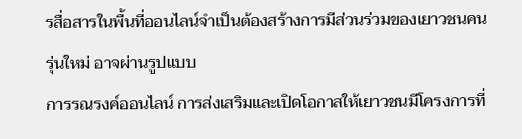รสื่อสารในพื้นที่ออนไลน์จำเป็นต้องสร้างการมีส่วนร่วมของเยาวชนคนรุ่นใหม่ อาจผ่านรูปแบบ
การรณรงค์ออนไลน์ การส่งเสริมและเปิดโอกาสให้เยาวชนมีโครงการที่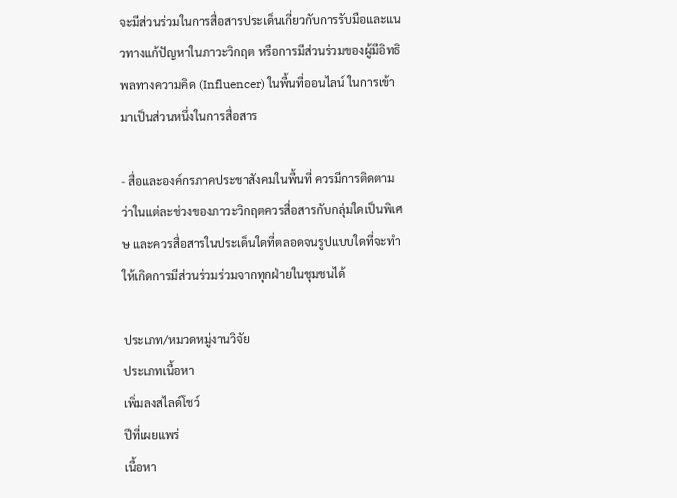จะมีส่วนร่วมในการสื่อสารประเด็นเกี่ยวกับการรับมือและแนวทางแก้ปัญหาในภาวะวิกฤต หรือการมีส่วนร่วมของผู้มีอิทธิพลทางความคิด (Influencer) ในพื้นที่ออนไลน์ ในการเข้ามาเป็นส่วนหนึ่งในการสื่อสาร

- สื่อและองค์กรภาคประชาสังคมในพื้นที่ ควรมีการติดตามว่าในแต่ละช่วงของภาวะวิกฤตควรสื่อสารกับกลุ่มใดเป็นพิเศษ และควรสื่อสารในประเด็นใดที่ตลอดจนรูปแบบใดที่จะทำให้เกิดการมีส่วนร่วมร่วมจากทุกฝ่ายในชุมชนได้

ประเภท/หมวดหมู่งานวิจัย
ประเภทเนื้อหา
เพิ่มลงสไลด์โชว์
ปีที่เผยแพร่
เนื้อหา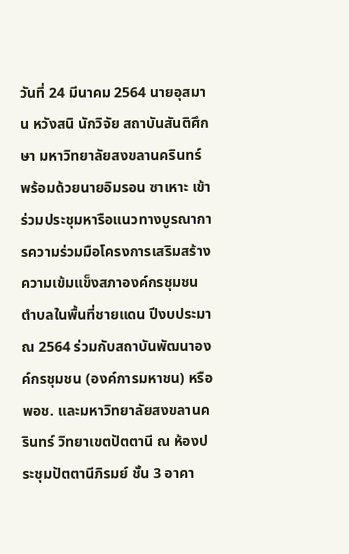วันที่ 24 มีนาคม 2564 นายอุสมาน หวังสนิ นักวิจัย สถาบันสันติศึกษา มหาวิทยาลัยสงขลานครินทร์ พร้อมด้วยนายอิมรอน ซาเหาะ เข้าร่วมประชุมหารือแนวทางบูรณาการความร่วมมือโครงการเสริมสร้างความเข้มแข็งสภาองค์กรชุมชนตำบลในพื้นที่ชายแดน ปีงบประมาณ 2564 ร่วมกับสถาบันพัฒนาองค์กรชุมชน (องค์การมหาชน) หรือ พอช. และมหาวิทยาลัยสงขลานครินทร์ วิทยาเขตปัตตานี ณ ห้องประชุมปัตตานีภิรมย์ ชั้น 3 อาคา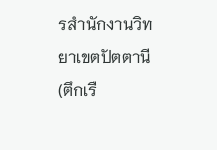รสำนักงานวิทยาเขตปัตตานี (ตึกเรื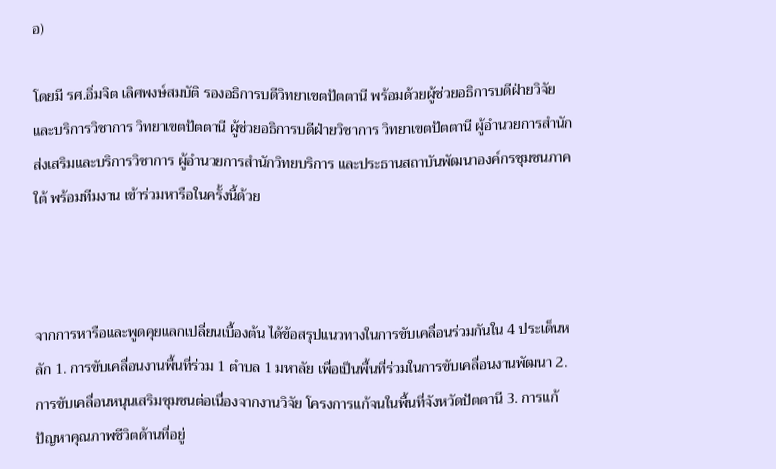อ)

โดยมี รศ.อิ่มจิต เลิศพงษ์สมบัติ รองอธิการบดีวิทยาเขตปัตตานี พร้อมด้วยผู้ช่วยอธิการบดีฝ่ายวิจัยและบริการวิชาการ วิทยาเขตปัตตานี ผู้ช่วยอธิการบดีฝ่ายวิชาการ วิทยาเขตปัตตานี ผู้อำนวยการสำนักส่งเสริมและบริการวิชาการ ผู้อำนวยการสำนักวิทยบริการ และประธานสถาบันพัฒนาองค์กรชุมชนภาคใต้ พร้อมทีมงาน เข้าร่วมหารือในครั้งนี้ด้วย



จากการหารือและพูดคุยแลกเปลี่ยนเบื้องต้น ได้ข้อสรุปแนวทางในการขับเคลื่อนร่วมกันใน 4 ประเด็นหลัก 1. การขับเคลื่อนงานพื้นที่ร่วม 1 ตำบล 1 มหาลัย เพื่อเป็นพื้นที่ร่วมในการขับเคลื่อนงานพัฒนา 2. การขับเคลื่อนหนุนเสริมชุมชนต่อเนื่องจากงานวิจัย โครงการแก้จนในพื้นที่จังหวัดปัตตานี 3. การแก้ปัญหาคุณภาพชีวิตด้านที่อยู่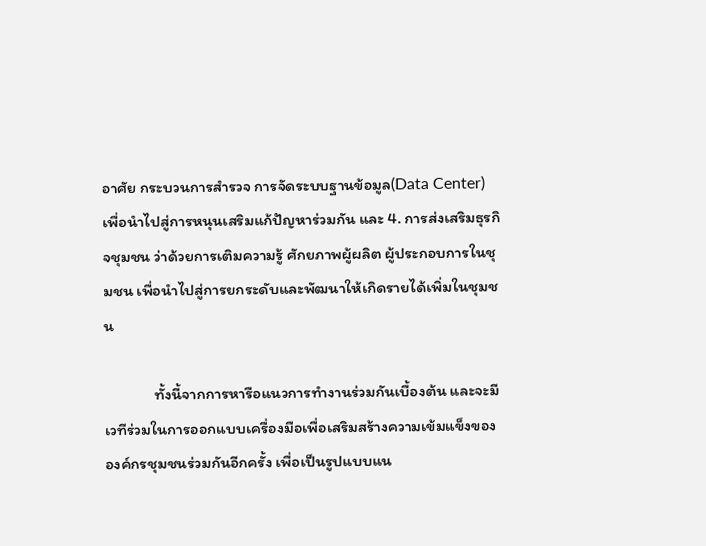อาศัย กระบวนการสำรวจ การจัดระบบฐานข้อมูล(Data Center)เพื่อนำไปสู่การหนุนเสริมแก้ปัญหาร่วมกัน และ 4. การส่งเสริมธุรกิจชุมชน ว่าด้วยการเติมความรู้ ศักยภาพผู้ผลิต ผู้ประกอบการในชุมชน เพื่อนำไปสู่การยกระดับและพัฒนาให้เกิดรายได้เพิ่มในชุมชน

              ทั้งนี้จากการหารือแนวการทำงานร่วมกันเบื้องต้น และจะมีเวทีร่วมในการออกแบบเครื่องมือเพื่อเสริมสร้างความเข้มแข็งขององค์กรชุมชนร่วมกันอีกครั้ง เพื่อเป็นรูปแบบแน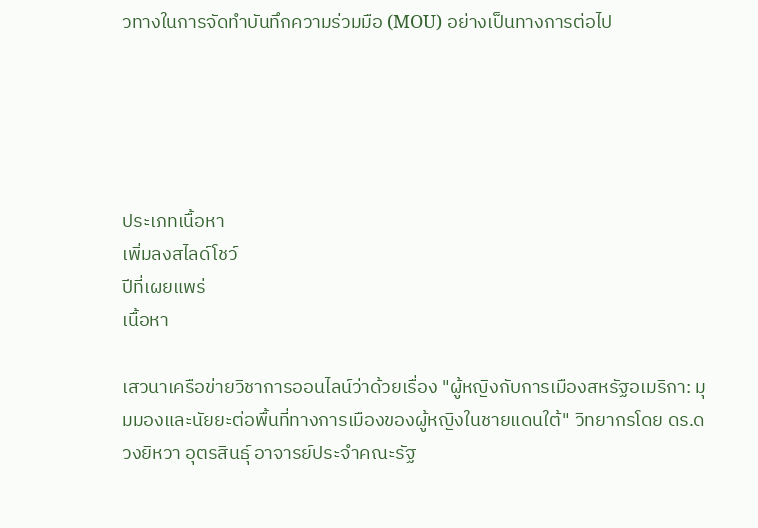วทางในการจัดทำบันทึกความร่วมมือ (MOU) อย่างเป็นทางการต่อไป





ประเภทเนื้อหา
เพิ่มลงสไลด์โชว์
ปีที่เผยแพร่
เนื้อหา

เสวนาเครือข่ายวิชาการออนไลน์ว่าด้วยเรื่อง "ผู้หญิงกับการเมืองสหรัฐอเมริกา: มุมมองและนัยยะต่อพื้นที่ทางการเมืองของผู้หญิงในชายแดนใต้" วิทยากรโดย ดร.ดวงยิหวา อุตรสินธุ์ อาจารย์ประจำคณะรัฐ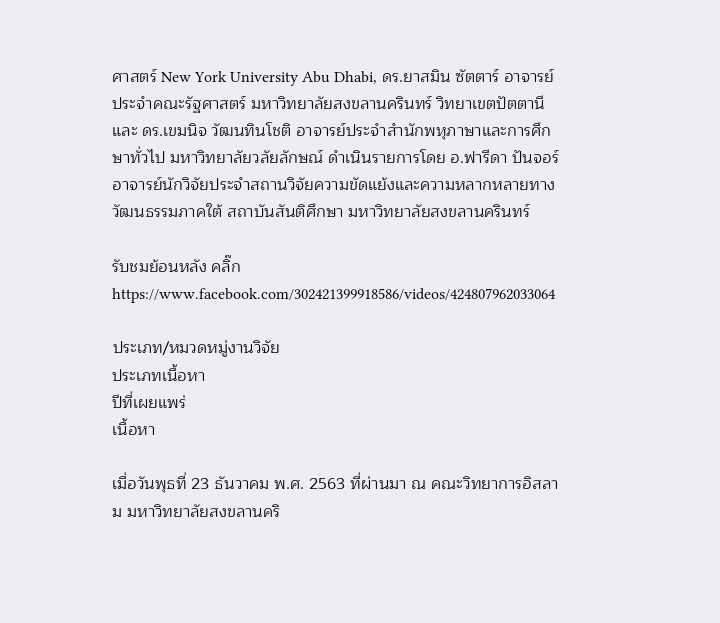ศาสตร์ New York University Abu Dhabi, ดร.ยาสมิน ซัตตาร์ อาจารย์ประจำคณะรัฐศาสตร์ มหาวิทยาลัยสงขลานครินทร์ วิทยาเขตปัตตานี และ ดร.เขมนิจ วัฒนทินโชติ อาจารย์ประจำสำนักพหุภาษาและการศึกษาทั่วไป มหาวิทยาลัยวลัยลักษณ์ ดำเนินรายการโดย อ.ฟารีดา ปันจอร์ อาจารย์นักวิจัยประจำสถานวิจัยความขัดแย้งและความหลากหลายทางวัฒนธรรมภาคใต้ สถาบันสันติศึกษา มหาวิทยาลัยสงขลานครินทร์

รับชมย้อนหลัง คลิ๊ก https://www.facebook.com/302421399918586/videos/424807962033064

ประเภท/หมวดหมู่งานวิจัย
ประเภทเนื้อหา
ปีที่เผยแพร่
เนื้อหา

เมื่อวันพุธที่ 23 ธันวาคม พ.ศ. 2563 ที่ผ่านมา ณ คณะวิทยาการอิสลาม มหาวิทยาลัยสงขลานคริ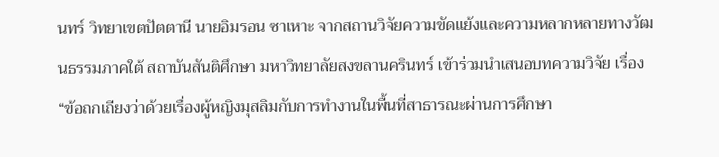นทร์ วิทยาเขตปัตตานี นายอิมรอน ซาเหาะ จากสถานวิจัยความขัดแย้งและความหลากหลายทางวัฒนธรรมภาคใต้ สถาบันสันติศึกษา มหาวิทยาลัยสงขลานครินทร์ เข้าร่วมนำเสนอบทความวิจัย เรื่อง “ข้อถกเถียงว่าด้วยเรื่องผู้หญิงมุสลิมกับการทำงานในพื้นที่สาธารณะผ่านการศึกษา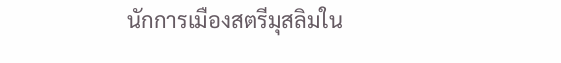นักการเมืองสตรีมุสลิมใน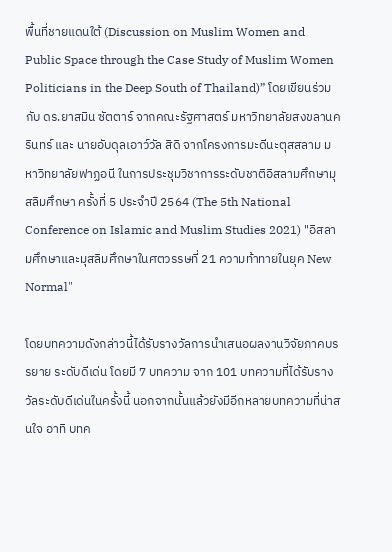พื้นที่ชายแดนใต้ (Discussion on Muslim Women and Public Space through the Case Study of Muslim Women Politicians in the Deep South of Thailand)” โดยเขียนร่วมกับ ดร.ยาสมิน ซัตตาร์ จากคณะรัฐศาสตร์ มหาวิทยาลัยสงขลานครินทร์ และ นายอับดุลเอาว์วัล สิดิ จากโครงการมะดีนะตุสสลาม มหาวิทยาลัยฟาฏอนี ในการประชุมวิชาการระดับชาติอิสลามศึกษามุสลิมศึกษา ครั้งที่ 5 ประจำปี 2564 (The 5th National Conference on Islamic and Muslim Studies 2021) "อิสลามศึกษาและมุสลิมศึกษาในศตวรรษที่ 21 ความท้าทายในยุค New Normal"

โดยบทความดังกล่าวนี้ได้รับรางวัลการนำเสนอผลงานวิจัยภาคบรรยาย ระดับดีเด่น โดยมี 7 บทความ จาก 101 บทความที่ได้รับรางวัลระดับดีเด่นในครั้งนี้ นอกจากนั้นแล้วยังมีอีกหลายบทความที่น่าสนใจ อาทิ บทค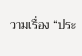วามเรื่อง “ประ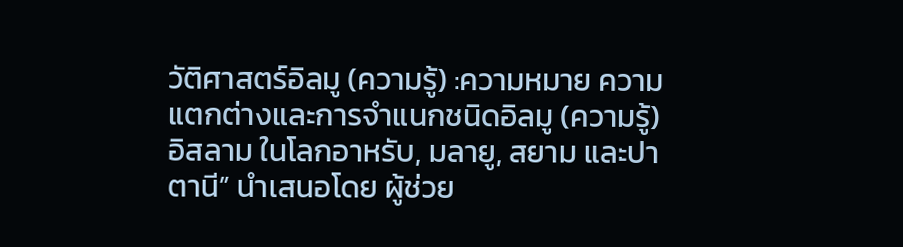วัติศาสตร์อิลมู (ความรู้) :ความหมาย ความแตกต่างและการจำแนกชนิดอิลมู (ความรู้) อิสลาม ในโลกอาหรับ, มลายู, สยาม และปาตานี” นำเสนอโดย ผู้ช่วย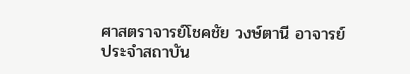ศาสตราจารย์โชคชัย วงษ์ตานี อาจารย์ประจำสถาบัน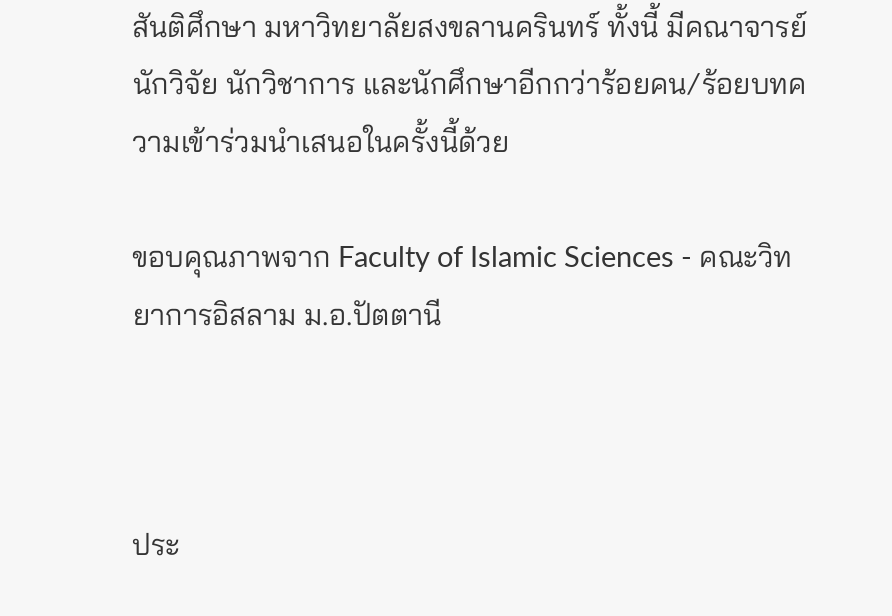สันติศึกษา มหาวิทยาลัยสงขลานครินทร์ ทั้งนี้ มีคณาจารย์ นักวิจัย นักวิชาการ และนักศึกษาอีกกว่าร้อยคน/ร้อยบทความเข้าร่วมนำเสนอในครั้งนี้ด้วย

ขอบคุณภาพจาก Faculty of Islamic Sciences - คณะวิทยาการอิสลาม ม.อ.ปัตตานี



ประ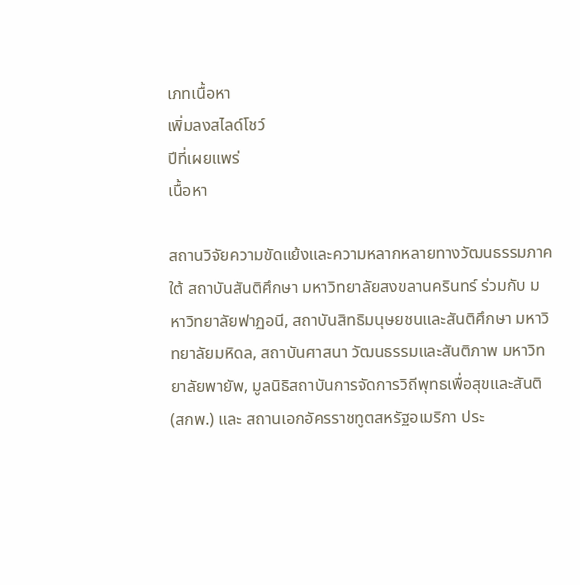เภทเนื้อหา
เพิ่มลงสไลด์โชว์
ปีที่เผยแพร่
เนื้อหา

สถานวิจัยความขัดแย้งและความหลากหลายทางวัฒนธรรมภาคใต้ สถาบันสันติศึกษา มหาวิทยาลัยสงขลานครินทร์ ร่วมกับ มหาวิทยาลัยฟาฏอนี, สถาบันสิทธิมนุษยชนและสันติศึกษา มหาวิทยาลัยมหิดล, สถาบันศาสนา วัฒนธรรมและสันติภาพ มหาวิทยาลัยพายัพ, มูลนิธิสถาบันการจัดการวิถีพุทธเพื่อสุขและสันติ (สกพ.) และ สถานเอกอัครราชทูตสหรัฐอเมริกา ประ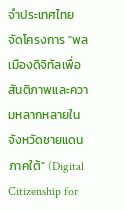จำประเทศไทย จัดโครงการ "พลเมืองดิจิทัลเพื่อสันติภาพและความหลากหลายในจังหวัดชายแดนภาคใต้" (Digital Citizenship for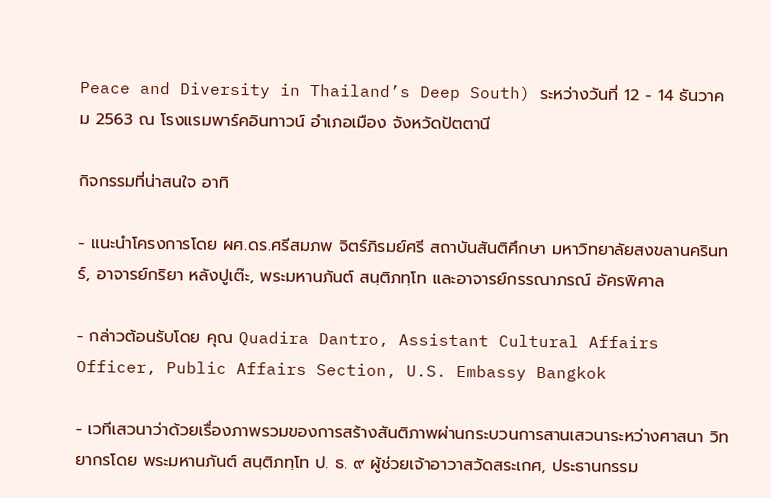Peace and Diversity in Thailand’s Deep South) ระหว่างวันที่ 12 - 14 ธันวาคม 2563 ณ โรงแรมพาร์คอินทาวน์ อำเภอเมือง จังหวัดปัตตานี

กิจกรรมที่น่าสนใจ อาทิ

- แนะนำโครงการโดย ผศ.ดร.ศรีสมภพ จิตร์ภิรมย์ศรี สถาบันสันติศึกษา มหาวิทยาลัยสงขลานครินทร์, อาจารย์กริยา หลังปูเต๊ะ, พระมหานภันต์ สนฺติภทฺโท และอาจารย์กรรณาภรณ์ อัครพิศาล

- กล่าวต้อนรับโดย คุณ Quadira Dantro, Assistant Cultural Affairs Officer, Public Affairs Section, U.S. Embassy Bangkok

- เวทีเสวนาว่าด้วยเรื่องภาพรวมของการสร้างสันติภาพผ่านกระบวนการสานเสวนาระหว่างศาสนา วิทยากรโดย พระมหานภันต์ สนฺติภทฺโท ป. ธ. ๙ ผู้ช่วยเจ้าอาวาสวัดสระเกศ, ประธานกรรม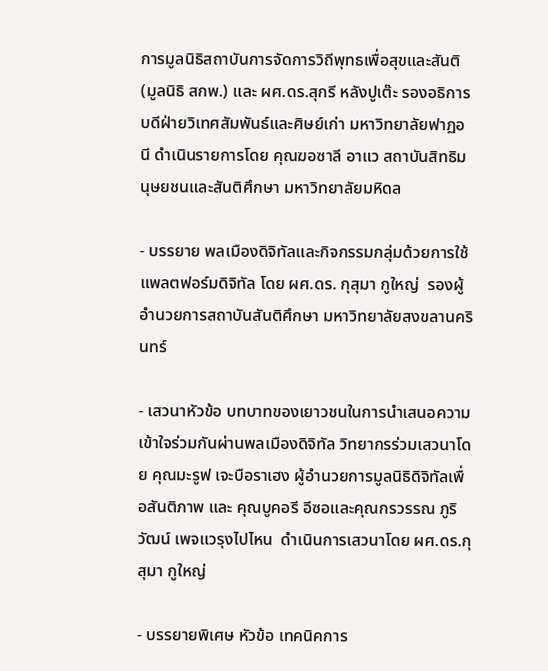การมูลนิธิสถาบันการจัดการวิถีพุทธเพื่อสุขและสันติ (มูลนิธิ สกพ.) และ ผศ.ดร.สุกรี หลังปูเต๊ะ รองอธิการบดีฝ่ายวิเทศสัมพันธ์และศิษย์เก่า มหาวิทยาลัยฟาฏอนี ดำเนินรายการโดย คุณฆอซาลี อาแว สถาบันสิทธิมนุษยชนและสันติศึกษา มหาวิทยาลัยมหิดล

- บรรยาย พลเมืองดิจิทัลและกิจกรรมกลุ่มด้วยการใช้แพลตฟอร์มดิจิทัล โดย ผศ.ดร. กุสุมา กูใหญ่  รองผู้อำนวยการสถาบันสันติศึกษา มหาวิทยาลัยสงขลานครินทร์

- เสวนาหัวข้อ บทบาทของเยาวชนในการนำเสนอความเข้าใจร่วมกันผ่านพลเมืองดิจิทัล วิทยากรร่วมเสวนาโดย คุณมะรูฟ เจะบือราเฮง ผู้อำนวยการมูลนิธิดิจิทัลเพื่อสันติภาพ และ คุณบูคอรี อีซอและคุณกรวรรณ ภูริวัฒน์ เพจแวรุงไปไหน  ดำเนินการเสวนาโดย ผศ.ดร.กุสุมา กูใหญ่

- บรรยายพิเศษ หัวข้อ เทคนิคการ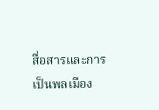สื่อสารและการเป็นพลเมือง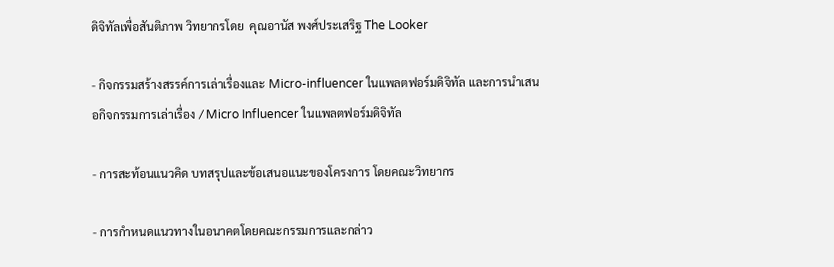ดิจิทัลเพื่อสันติภาพ วิทยากรโดย  คุณอานัส พงศ์ประเสริฐ The Looker

- กิจกรรมสร้างสรรค์การเล่าเรื่องและ Micro-influencer ในแพลตฟอร์มดิจิทัล และการนำเสนอกิจกรรมการเล่าเรื่อง / Micro Influencer ในแพลตฟอร์มดิจิทัล

- การสะท้อนแนวคิด บทสรุปและข้อเสนอแนะของโครงการ โดยคณะวิทยากร

- การกำหนดแนวทางในอนาคตโดยคณะกรรมการและกล่าว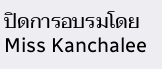ปิดการอบรมโดย Miss Kanchalee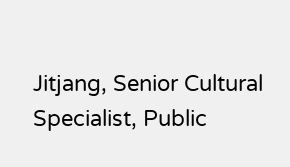Jitjang, Senior Cultural Specialist, Public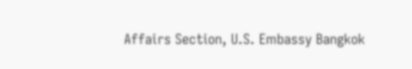Affairs Section, U.S. Embassy Bangkok